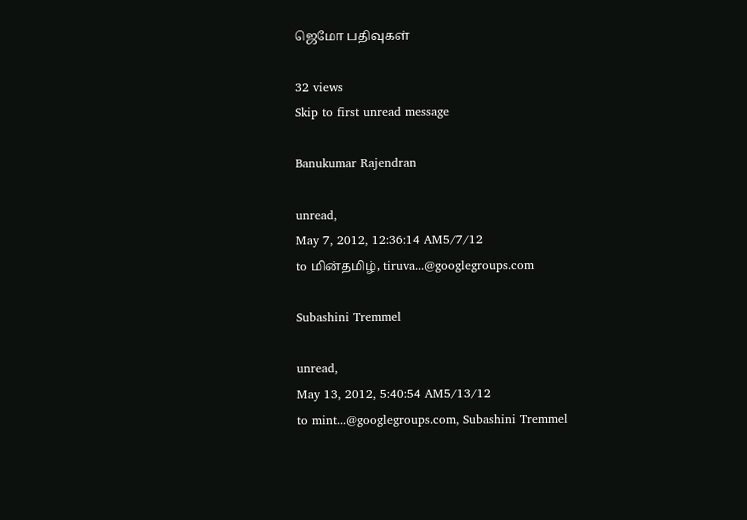ஜெமோ பதிவுகள்

32 views
Skip to first unread message

Banukumar Rajendran

unread,
May 7, 2012, 12:36:14 AM5/7/12
to மின்தமிழ், tiruva...@googlegroups.com

Subashini Tremmel

unread,
May 13, 2012, 5:40:54 AM5/13/12
to mint...@googlegroups.com, Subashini Tremmel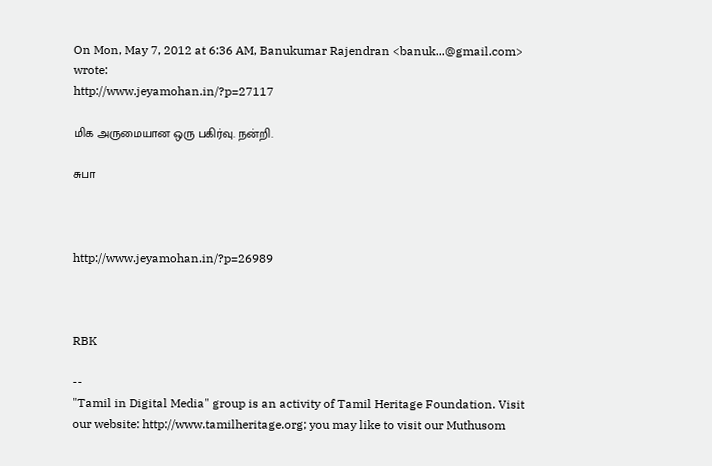On Mon, May 7, 2012 at 6:36 AM, Banukumar Rajendran <banuk...@gmail.com> wrote:
http://www.jeyamohan.in/?p=27117

மிக அருமையான ஒரு பகிர்வு. நன்றி.

சுபா



http://www.jeyamohan.in/?p=26989



RBK

--
"Tamil in Digital Media" group is an activity of Tamil Heritage Foundation. Visit our website: http://www.tamilheritage.org; you may like to visit our Muthusom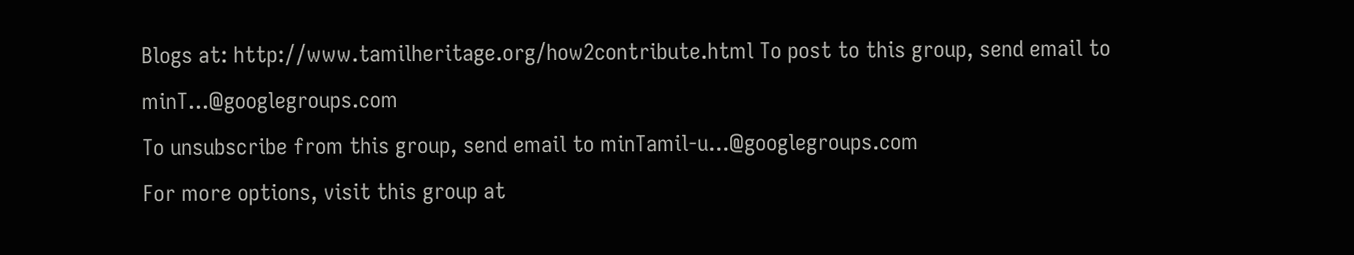Blogs at: http://www.tamilheritage.org/how2contribute.html To post to this group, send email to minT...@googlegroups.com
To unsubscribe from this group, send email to minTamil-u...@googlegroups.com
For more options, visit this group at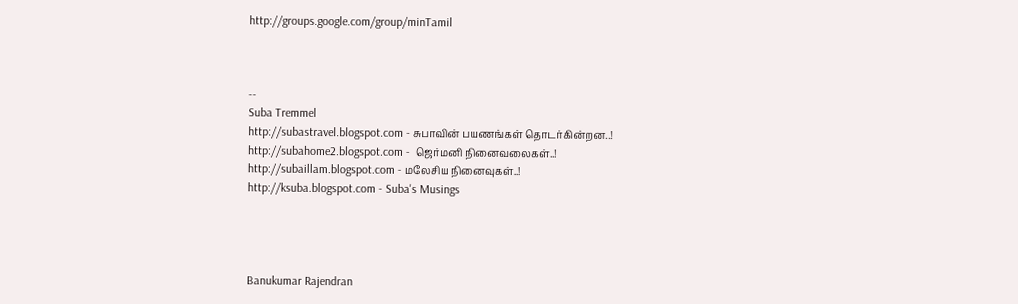http://groups.google.com/group/minTamil



--
Suba Tremmel
http://subastravel.blogspot.com - சுபாவின் பயணங்கள் தொடர்கின்றன..!
http://subahome2.blogspot.com -  ஜெர்மனி நினைவலைகள்..!
http://subaillam.blogspot.com - மலேசிய நினைவுகள்..!
http://ksuba.blogspot.com - Suba's Musings




Banukumar Rajendran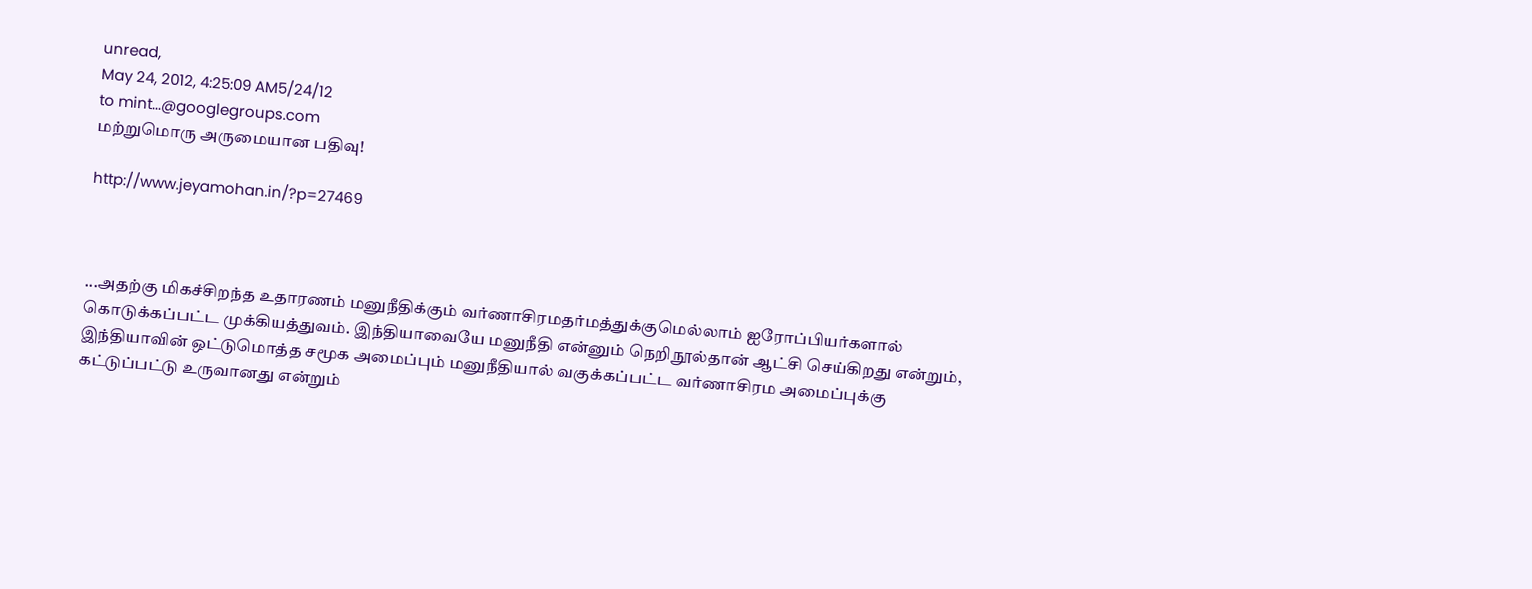unread,
May 24, 2012, 4:25:09 AM5/24/12
to mint...@googlegroups.com
மற்றுமொரு அருமையான பதிவு!

http://www.jeyamohan.in/?p=27469



...அதற்கு மிகச்சிறந்த உதாரணம் மனுநீதிக்கும் வர்ணாசிரமதர்மத்துக்குமெல்லாம் ஐரோப்பியர்களால் கொடுக்கப்பட்ட முக்கியத்துவம். இந்தியாவையே மனுநீதி என்னும் நெறிநூல்தான் ஆட்சி செய்கிறது என்றும், இந்தியாவின் ஒட்டுமொத்த சமூக அமைப்பும் மனுநீதியால் வகுக்கப்பட்ட வர்ணாசிரம அமைப்புக்கு கட்டுப்பட்டு உருவானது என்றும்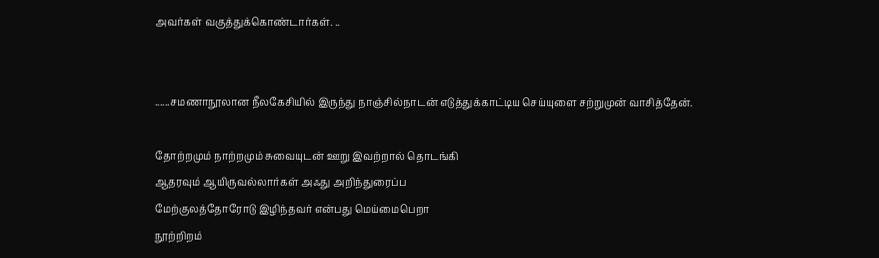அவர்கள் வகுத்துக்கொண்டார்கள். ..


......சமணாநூலான நீலகேசியில் இருந்து நாஞ்சில்நாடன் எடுத்துக்காட்டிய செய்யுளை சற்றுமுன் வாசித்தேன்.

தோற்றமும் நாற்றமும் சுவையுடன் ஊறு இவற்றால் தொடங்கி
ஆதரவும் ஆயிருவல்லார்கள் அஃது அறிந்துரைப்ப
மேற்குலத்தோரோடு இழிந்தவர் என்பது மெய்மைபெறா
நூற்றிறம்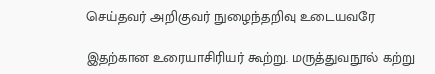செய்தவர் அறிகுவர் நுழைந்தறிவு உடையவரே

இதற்கான உரையாசிரியர் கூற்று. மருத்துவநூல் கற்று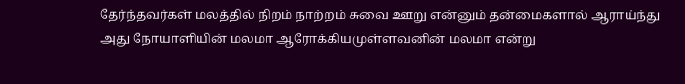தேர்ந்தவர்கள் மலத்தில் நிறம் நாற்றம் சுவை ஊறு என்னும் தன்மைகளால் ஆராய்ந்து அது நோயாளியின் மலமா ஆரோக்கியமுள்ளவனின் மலமா என்று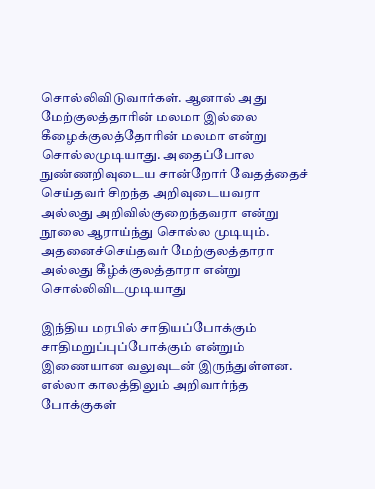சொல்லிவிடுவார்கள். ஆனால் அது மேற்குலத்தாரின் மலமா இல்லை கீழைக்குலத்தோரின் மலமா என்று சொல்லமுடியாது. அதைப்போல நுண்ணறிவுடைய சான்றோர் வேதத்தைச் செய்தவர் சிறந்த அறிவுடையவரா அல்லது அறிவில்குறைந்தவரா என்று நூலை ஆராய்ந்து சொல்ல முடியும். அதனைச்செய்தவர் மேற்குலத்தாரா அல்லது கீழ்க்குலத்தாரா என்று சொல்லிவிடமுடியாது

இந்திய மரபில் சாதியப்போக்கும் சாதிமறுப்புப்போக்கும் என்றும் இணையான வலுவுடன் இருந்துள்ளன. எல்லா காலத்திலும் அறிவார்ந்த போக்குகள்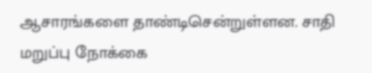ஆசாரங்களை தாண்டிசென்றுள்ளன. சாதி மறுப்பு நோக்கை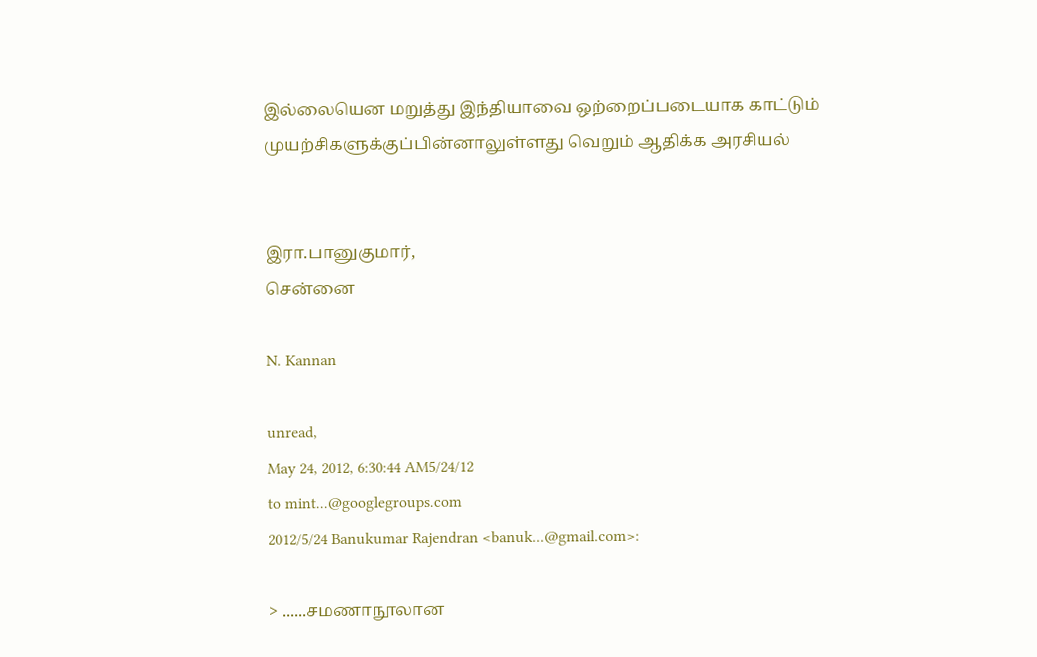இல்லையென மறுத்து இந்தியாவை ஒற்றைப்படையாக காட்டும் முயற்சிகளுக்குப்பின்னாலுள்ளது வெறும் ஆதிக்க அரசியல்


இரா.பானுகுமார்,
சென்னை

N. Kannan

unread,
May 24, 2012, 6:30:44 AM5/24/12
to mint...@googlegroups.com
2012/5/24 Banukumar Rajendran <banuk...@gmail.com>:

> ......சமணாநூலான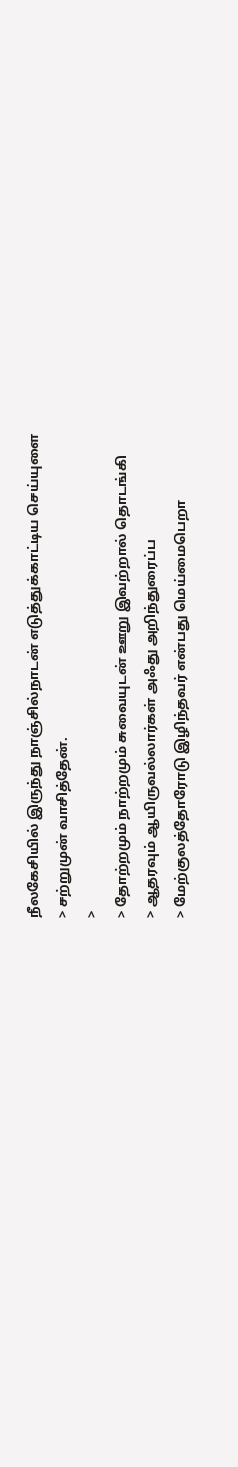நீலகேசியில் இருந்து நாஞ்சில்நாடன் எடுத்துக்காட்டிய செய்யுளை
> சற்றுமுன் வாசித்தேன்.
>
> தோற்றமும் நாற்றமும் சுவையுடன் ஊறு இவற்றால் தொடங்கி
> ஆதரவும் ஆயிருவல்லார்கள் அஃது அறிந்துரைப்ப
> மேற்குலத்தோரோடு இழிந்தவர் என்பது மெய்மைபெறா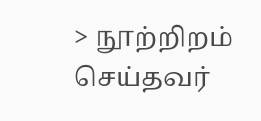> நூற்றிறம் செய்தவர்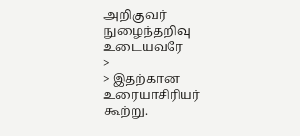அறிகுவர் நுழைந்தறிவு உடையவரே
>
> இதற்கான உரையாசிரியர் கூற்று.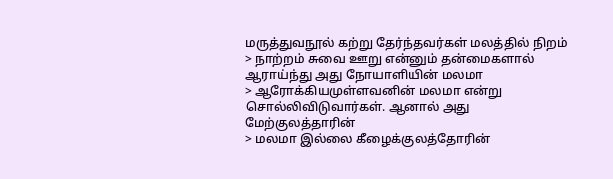மருத்துவநூல் கற்று தேர்ந்தவர்கள் மலத்தில் நிறம்
> நாற்றம் சுவை ஊறு என்னும் தன்மைகளால் ஆராய்ந்து அது நோயாளியின் மலமா
> ஆரோக்கியமுள்ளவனின் மலமா என்று சொல்லிவிடுவார்கள். ஆனால் அது மேற்குலத்தாரின்
> மலமா இல்லை கீழைக்குலத்தோரின்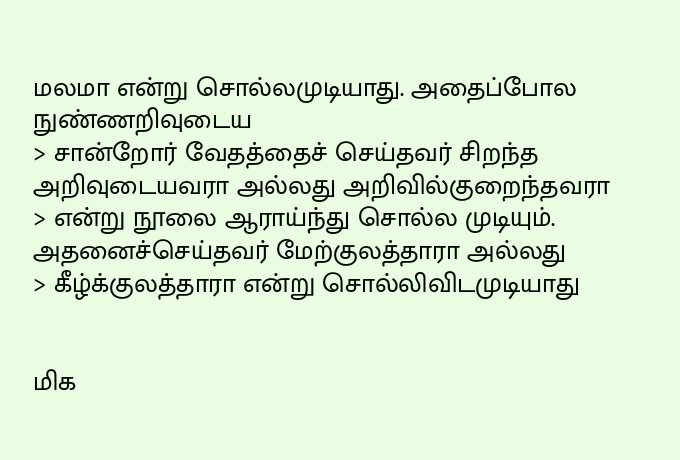மலமா என்று சொல்லமுடியாது. அதைப்போல நுண்ணறிவுடைய
> சான்றோர் வேதத்தைச் செய்தவர் சிறந்த அறிவுடையவரா அல்லது அறிவில்குறைந்தவரா
> என்று நூலை ஆராய்ந்து சொல்ல முடியும். அதனைச்செய்தவர் மேற்குலத்தாரா அல்லது
> கீழ்க்குலத்தாரா என்று சொல்லிவிடமுடியாது


மிக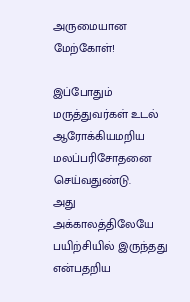அருமையான மேற்கோள்!

இப்போதும் மருத்துவர்கள் உடல் ஆரோக்கியமறிய மலப்பரிசோதனை செய்வதுண்டு.
அது அக்காலத்திலேயே பயிற்சியில் இருந்தது என்பதறிய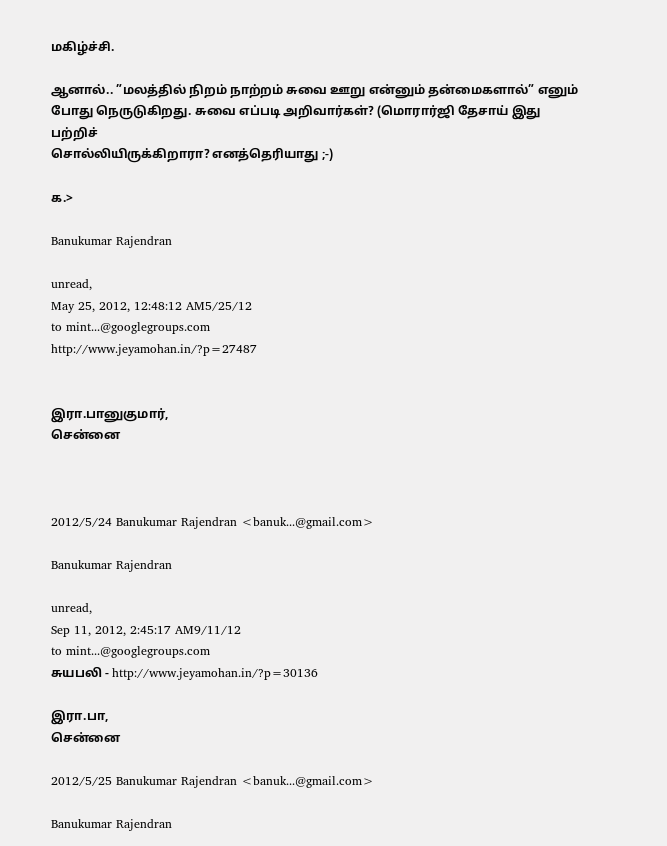மகிழ்ச்சி.

ஆனால்.. ”மலத்தில் நிறம் நாற்றம் சுவை ஊறு என்னும் தன்மைகளால்” எனும்
போது நெருடுகிறது. சுவை எப்படி அறிவார்கள்? (மொரார்ஜி தேசாய் இது பற்றிச்
சொல்லியிருக்கிறாரா? எனத்தெரியாது ;-)

க.>

Banukumar Rajendran

unread,
May 25, 2012, 12:48:12 AM5/25/12
to mint...@googlegroups.com
http://www.jeyamohan.in/?p=27487


இரா.பானுகுமார்,
சென்னை



2012/5/24 Banukumar Rajendran <banuk...@gmail.com>

Banukumar Rajendran

unread,
Sep 11, 2012, 2:45:17 AM9/11/12
to mint...@googlegroups.com
சுயபலி - http://www.jeyamohan.in/?p=30136

இரா.பா,
சென்னை

2012/5/25 Banukumar Rajendran <banuk...@gmail.com>

Banukumar Rajendran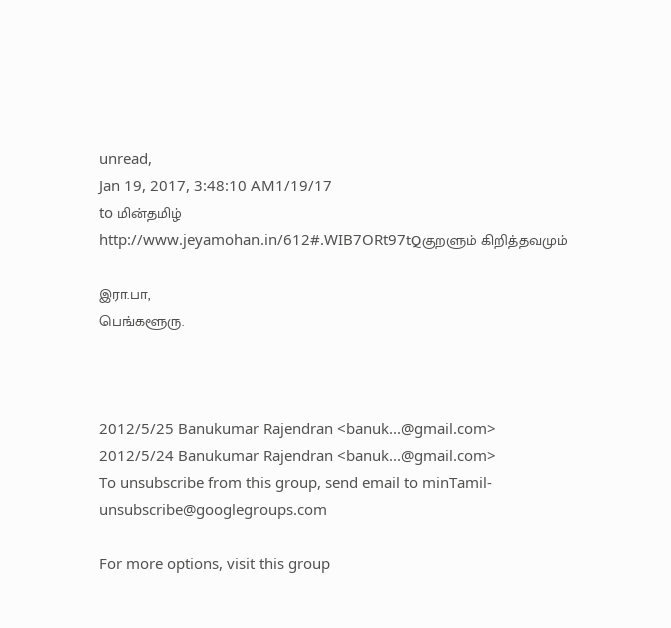unread,
Jan 19, 2017, 3:48:10 AM1/19/17
to மின்தமிழ்
http://www.jeyamohan.in/612#.WIB7ORt97tQகுறளும் கிறித்தவமும்

இரா.பா,
பெங்களூரு.



2012/5/25 Banukumar Rajendran <banuk...@gmail.com>
2012/5/24 Banukumar Rajendran <banuk...@gmail.com>
To unsubscribe from this group, send email to minTamil-unsubscribe@googlegroups.com

For more options, visit this group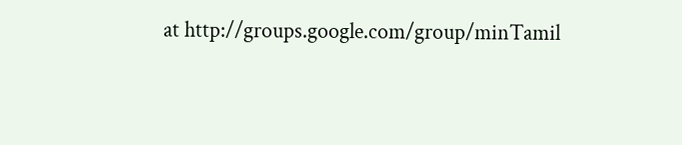at http://groups.google.com/group/minTamil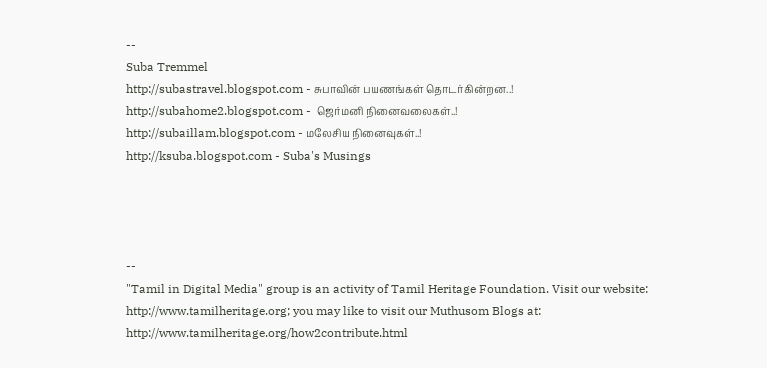--
Suba Tremmel
http://subastravel.blogspot.com - சுபாவின் பயணங்கள் தொடர்கின்றன..!
http://subahome2.blogspot.com -  ஜெர்மனி நினைவலைகள்..!
http://subaillam.blogspot.com - மலேசிய நினைவுகள்..!
http://ksuba.blogspot.com - Suba's Musings




--
"Tamil in Digital Media" group is an activity of Tamil Heritage Foundation. Visit our website: http://www.tamilheritage.org; you may like to visit our Muthusom Blogs at: http://www.tamilheritage.org/how2contribute.html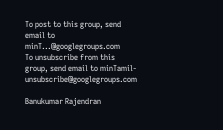To post to this group, send email to minT...@googlegroups.com
To unsubscribe from this group, send email to minTamil-unsubscribe@googlegroups.com

Banukumar Rajendran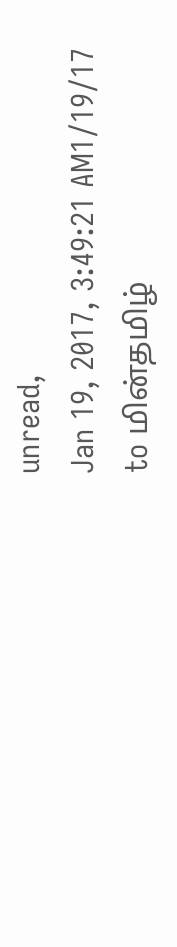unread,
Jan 19, 2017, 3:49:21 AM1/19/17
to மின்தமிழ்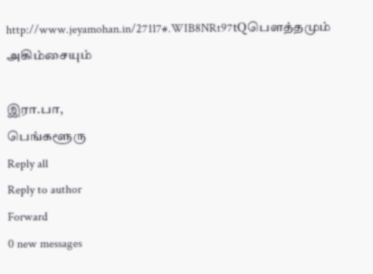http://www.jeyamohan.in/27117#.WIB8NRt97tQபௌத்தமும் அகிம்சையும்

இரா.பா,
பெங்களூரு
Reply all
Reply to author
Forward
0 new messages